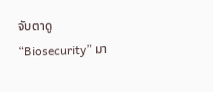จับตาดู “Biosecurity” มา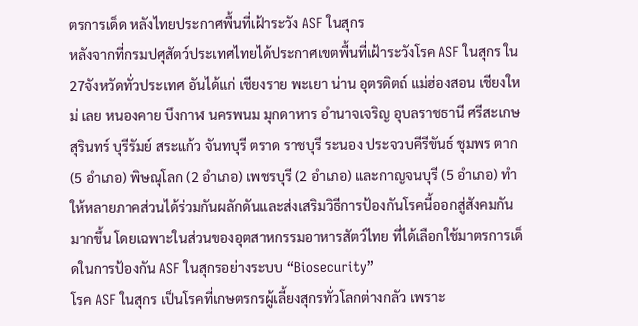ตรการเด็ด หลังไทยประกาศพื้นที่เฝ้าระวัง ASF ในสุกร
หลังจากที่กรมปศุสัตว์ประเทศไทยได้ประกาศเขตพื้นที่เฝ้าระวังโรค ASF ในสุกร ใน 27จังหวัดทั่วประเทศ อันได้แก่ เชียงราย พะเยา น่าน อุตรดิตถ์ แม่ฮ่องสอน เชียงใหม่ เลย หนองคาย บึงกาฬ นครพนม มุกดาหาร อำนาจเจริญ อุบลราชธานี ศรีสะเกษ สุรินทร์ บุรีรัมย์ สระแก้ว จันทบุรี ตราด ราชบุรี ระนอง ประจวบคีรีขันธ์ ชุมพร ตาก (5 อำเภอ) พิษณุโลก (2 อำเภอ) เพชรบุรี (2 อำเภอ) และกาญจนบุรี (5 อำเภอ) ทำให้หลายภาคส่วนได้ร่วมกันผลักดันและส่งเสริมวิธีการป้องกันโรคนี้ออกสู่สังคมกันมากขึ้น โดยเฉพาะในส่วนของอุตสาหกรรมอาหารสัตว์ไทย ที่ได้เลือกใช้มาตรการเด็ดในการป้องกัน ASF ในสุกรอย่างระบบ “Biosecurity”
โรค ASF ในสุกร เป็นโรคที่เกษตรกรผู้เลี้ยงสุกรทั่วโลกต่างกลัว เพราะ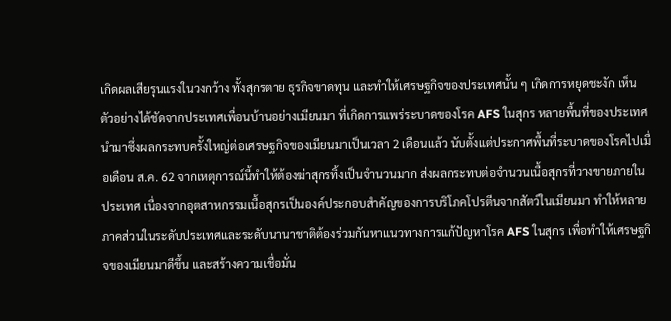เกิดผลเสียรุนแรงในวงกว้าง ทั้งสุกรตาย ธุรกิจขาดทุน และทำให้เศรษฐกิจของประเทศนั้น ๆ เกิดการหยุดชะงัก เห็นตัวอย่างได้ชัดจากประเทศเพื่อนบ้านอย่างเมียนมา ที่เกิดการแพร่ระบาดของโรค AFS ในสุกร หลายพื้นที่ของประเทศ นำมาซึ่งผลกระทบครั้งใหญ่ต่อเศรษฐกิจของเมียนมาเป็นเวลา 2 เดือนแล้ว นับตั้งแต่ประกาศพื้นที่ระบาดของโรคไปเมื่อเดือน ส.ค. 62 จากเหตุการณ์นี้ทำให้ต้องฆ่าสุกรทิ้งเป็นจำนวนมาก ส่งผลกระทบต่อจำนวนเนื้อสุกรที่วางขายภายในประเทศ เนื่องจากอุตสาหกรรมเนื้อสุกรเป็นองค์ประกอบสำคัญของการบริโภคโปรตีนจากสัตว์ในเมียนมา ทำให้หลายภาคส่วนในระดับประเทศและระดับนานาชาติต้องร่วมกันหาแนวทางการแก้ปัญหาโรค AFS ในสุกร เพื่อทำให้เศรษฐกิจของเมียนมาดีขึ้น และสร้างความเชื่อมั่น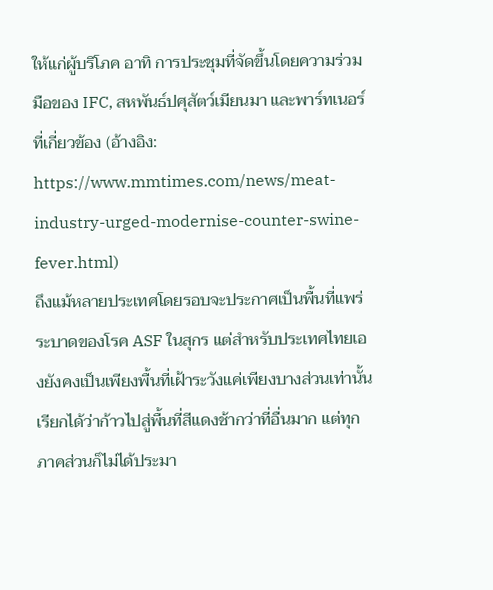ให้แก่ผู้บริโภค อาทิ การประชุมที่จัดขึ้นโดยความร่วมมือของ IFC, สหพันธ์ปศุสัตว์เมียนมา และพาร์ทเนอร์ที่เกี่ยวข้อง (อ้างอิง: https://www.mmtimes.com/news/meat-industry-urged-modernise-counter-swine-fever.html)
ถึงแม้หลายประเทศโดยรอบจะประกาศเป็นพื้นที่แพร่ระบาดของโรค ASF ในสุกร แต่สำหรับประเทศไทยเองยังคงเป็นเพียงพื้นที่เฝ้าระวังแค่เพียงบางส่วนเท่านั้น เรียกได้ว่าก้าวไปสู่พื้นที่สีแดงช้ากว่าที่อื่นมาก แต่ทุกภาคส่วนก็ไม่ได้ประมา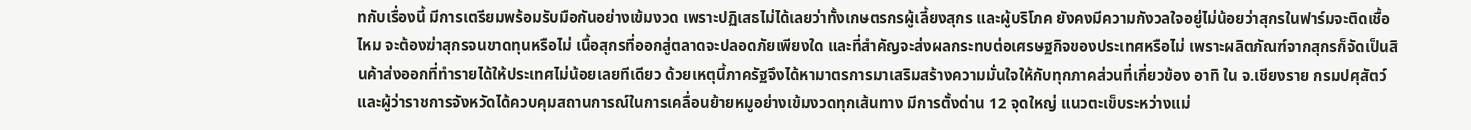ทกับเรื่องนี้ มีการเตรียมพร้อมรับมือกันอย่างเข้มงวด เพราะปฏิเสธไม่ได้เลยว่าทั้งเกษตรกรผู้เลี้ยงสุกร และผู้บริโภค ยังคงมีความกังวลใจอยู่ไม่น้อยว่าสุกรในฟาร์มจะติดเชื้อไหม จะต้องฆ่าสุกรจนขาดทุนหรือไม่ เนื้อสุกรที่ออกสู่ตลาดจะปลอดภัยเพียงใด และที่สำคัญจะส่งผลกระทบต่อเศรษฐกิจของประเทศหรือไม่ เพราะผลิตภัณฑ์จากสุกรก็จัดเป็นสินค้าส่งออกที่ทำรายได้ให้ประเทศไม่น้อยเลยทีเดียว ด้วยเหตุนี้ภาครัฐจึงได้หามาตรการมาเสริมสร้างความมั่นใจให้กับทุกภาคส่วนที่เกี่ยวข้อง อาทิ ใน จ.เชียงราย กรมปศุสัตว์และผู้ว่าราชการจังหวัดได้ควบคุมสถานการณ์ในการเคลื่อนย้ายหมูอย่างเข้มงวดทุกเส้นทาง มีการตั้งด่าน 12 จุดใหญ่ แนวตะเข็บระหว่างแม่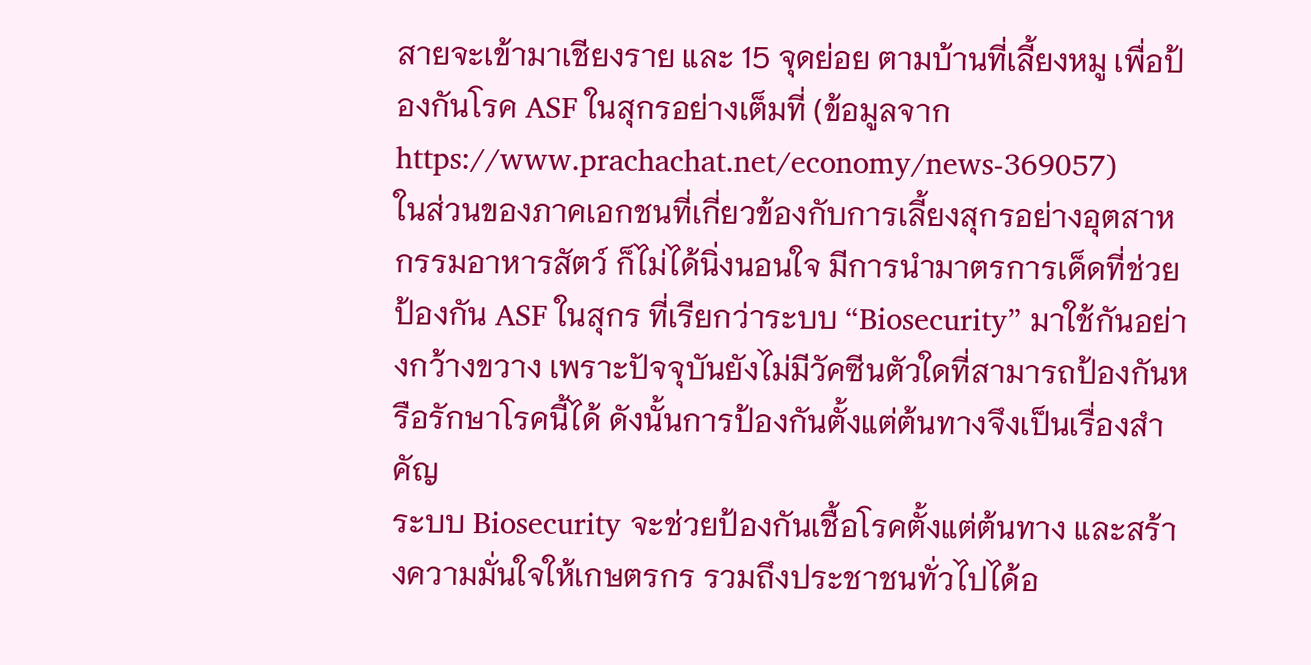สายจะเข้ามาเชียงราย และ 15 จุดย่อย ตามบ้านที่เลี้ยงหมู เพื่อป้องกันโรค ASF ในสุกรอย่างเต็มที่ (ข้อมูลจาก https://www.prachachat.net/economy/news-369057)
ในส่วนของภาคเอกชนที่เกี่ยวข้องกับการเลี้ยงสุกรอย่างอุตสาหกรรมอาหารสัตว์ ก็ไม่ได้นิ่งนอนใจ มีการนำมาตรการเด็ดที่ช่วยป้องกัน ASF ในสุกร ที่เรียกว่าระบบ “Biosecurity” มาใช้กันอย่างกว้างขวาง เพราะปัจจุบันยังไม่มีวัคซีนตัวใดที่สามารถป้องกันหรือรักษาโรคนี้ได้ ดังนั้นการป้องกันตั้งแต่ต้นทางจึงเป็นเรื่องสำคัญ
ระบบ Biosecurity จะช่วยป้องกันเชื้อโรคตั้งแต่ต้นทาง และสร้างความมั่นใจให้เกษตรกร รวมถึงประชาชนทั่วไปได้อ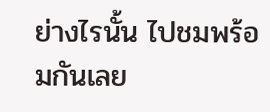ย่างไรนั้น ไปชมพร้อมกันเลย